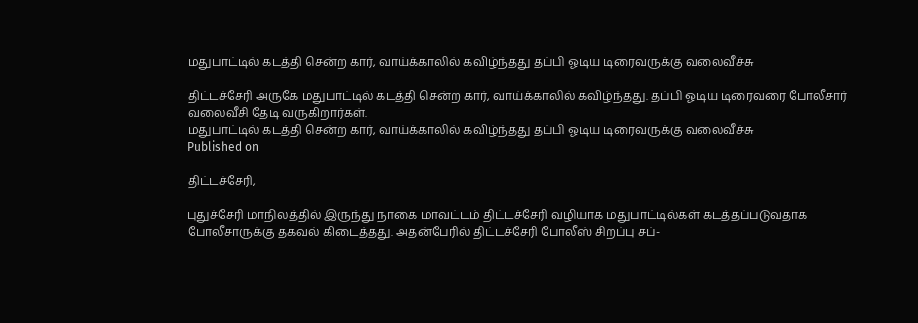மதுபாட்டில் கடத்தி சென்ற கார், வாய்க்காலில் கவிழ்ந்தது தப்பி ஓடிய டிரைவருக்கு வலைவீச்சு

திட்டச்சேரி அருகே மதுபாட்டில் கடத்தி சென்ற கார், வாய்க்காலில் கவிழ்ந்தது. தப்பி ஓடிய டிரைவரை போலீசார் வலைவீசி தேடி வருகிறார்கள்.
மதுபாட்டில் கடத்தி சென்ற கார், வாய்க்காலில் கவிழ்ந்தது தப்பி ஓடிய டிரைவருக்கு வலைவீச்சு
Published on

திட்டச்சேரி,

புதுச்சேரி மாநிலத்தில் இருந்து நாகை மாவட்டம் திட்டச்சேரி வழியாக மதுபாட்டில்கள் கடத்தப்படுவதாக போலீசாருக்கு தகவல் கிடைத்தது. அதன்பேரில் திட்டச்சேரி போலீஸ் சிறப்பு சப்-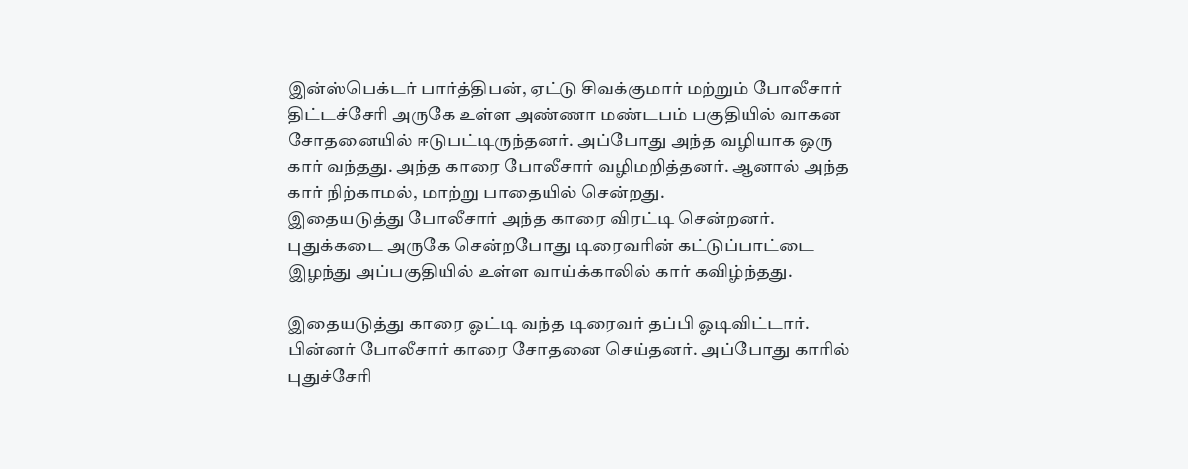இன்ஸ்பெக்டர் பார்த்திபன், ஏட்டு சிவக்குமார் மற்றும் போலீசார் திட்டச்சேரி அருகே உள்ள அண்ணா மண்டபம் பகுதியில் வாகன சோதனையில் ஈடுபட்டிருந்தனர். அப்போது அந்த வழியாக ஒரு கார் வந்தது. அந்த காரை போலீசார் வழிமறித்தனர். ஆனால் அந்த கார் நிற்காமல், மாற்று பாதையில் சென்றது.
இதையடுத்து போலீசார் அந்த காரை விரட்டி சென்றனர். புதுக்கடை அருகே சென்றபோது டிரைவரின் கட்டுப்பாட்டை இழந்து அப்பகுதியில் உள்ள வாய்க்காலில் கார் கவிழ்ந்தது.

இதையடுத்து காரை ஓட்டி வந்த டிரைவர் தப்பி ஓடிவிட்டார். பின்னர் போலீசார் காரை சோதனை செய்தனர். அப்போது காரில் புதுச்சேரி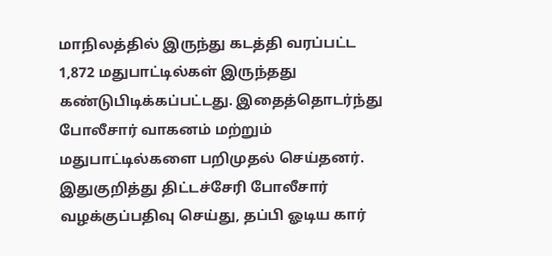மாநிலத்தில் இருந்து கடத்தி வரப்பட்ட 1,872 மதுபாட்டில்கள் இருந்தது கண்டுபிடிக்கப்பட்டது. இதைத்தொடர்ந்து போலீசார் வாகனம் மற்றும் மதுபாட்டில்களை பறிமுதல் செய்தனர். இதுகுறித்து திட்டச்சேரி போலீசார் வழக்குப்பதிவு செய்து, தப்பி ஓடிய கார்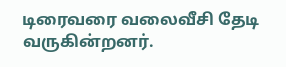டிரைவரை வலைவீசி தேடி வருகின்றனர்.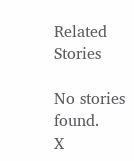Related Stories

No stories found.
X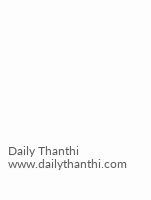Daily Thanthi
www.dailythanthi.com